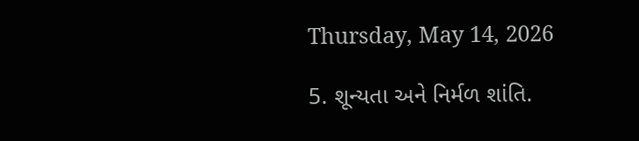Thursday, May 14, 2026

5. શૂન્યતા અને નિર્મળ શાંતિ.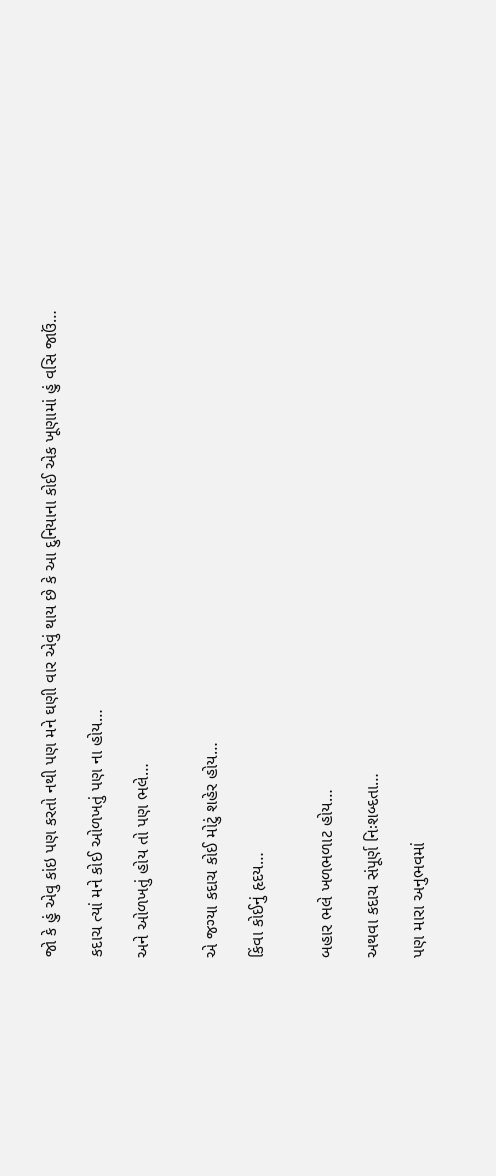જો કે હું એવુ કાંઇ પણ કરતો નથી પણ મને ઘણી વાર એવું થાય છે કે આ દુનિયાના કોઈ એક ખૂણામાં હું વસિ જાઉં…

કદાચ ત્યાં મને કોઈ ઓળખતું પણ ના હોય…

અને ઓળખતું હોય તો પણ ભલે…


એ જગ્યા કદાચ કોઈ મોટું શહેર હોય…

કિંવા કોઈનું હૃદય…


બહાર ભલે ખળભળાટ હોય…

અથવા કદાચ સંપૂર્ણ નિઃશબ્દતા…

પણ મારા અનુભવમાં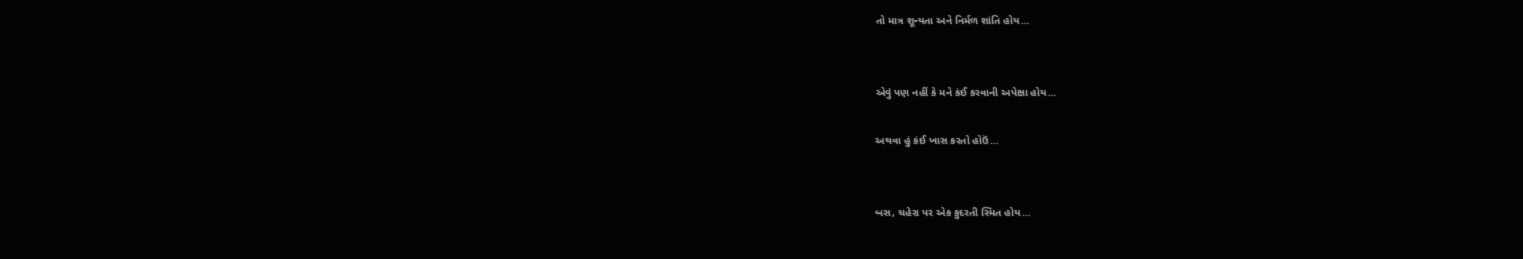તો માત્ર શૂન્યતા અને નિર્મળ શાંતિ હોય…


એવું પણ નહીં કે મને કંઈ કરવાની અપેક્ષા હોય…

અથવા હું કંઈ ખાસ કરતો હોઉં…


બસ, ચહેરા પર એક કુદરતી સ્મિત હોય…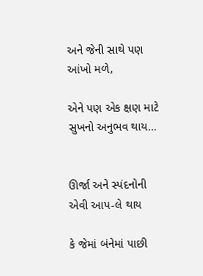અને જેની સાથે પણ આંખો મળે,

એને પણ એક ક્ષણ માટે સુખનો અનુભવ થાય…


ઊર્જા અને સ્પંદનોની એવી આપ-લે થાય

કે જેમાં બંનેમાં પાછી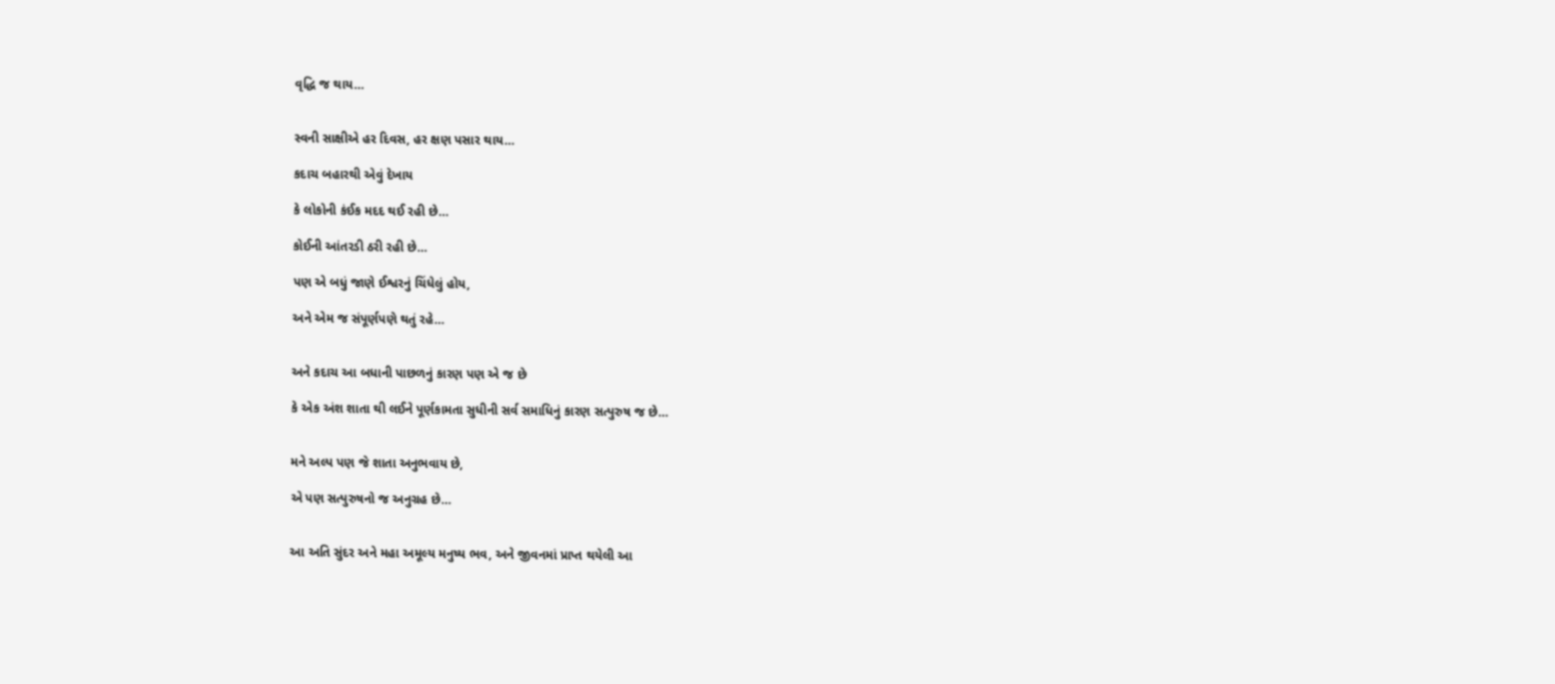વૃદ્ધિ જ થાય…


સ્વની સાક્ષીએ હર દિવસ, હર ક્ષણ પસાર થાય…

કદાચ બહારથી એવું દેખાય

કે લોકોની કંઈક મદદ થઈ રહી છે…

કોઈની આંતરડી ઠરી રહી છે…

પણ એ બધું જાણે ઈશ્વરનું ચિંધેલું હોય,

અને એમ જ સંપૂર્ણપણે થતું રહે…


અને કદાચ આ બધાની પાછળનું કારણ પણ એ જ છે

કે એક અંશ શાતા થી લઈને પૂર્ણકામતા સુધીની સર્વ સમાધિનું કારણ સત્પુરુષ જ છે…


મને અલ્પ પણ જે શાતા અનુભવાય છે,

એ પણ સત્પુરુષનો જ અનુગ્રહ છે…


આ અતિ સુંદર અને મહા અમૂલ્ય મનુષ્ય ભવ, અને જીવનમાં પ્રાપ્ત થયેલી આ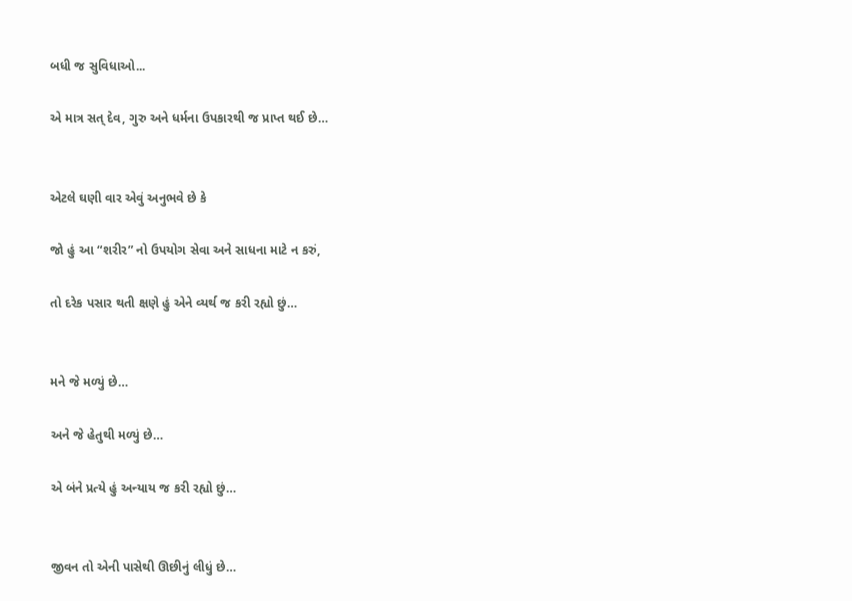બધી જ સુવિધાઓ...

એ માત્ર સત્ દેવ, ગુરુ અને ધર્મના ઉપકારથી જ પ્રાપ્ત થઈ છે…


એટલે ઘણી વાર એવું અનુભવે છે કે

જો હું આ “શરીર” નો ઉપયોગ સેવા અને સાધના માટે ન કરું,

તો દરેક પસાર થતી ક્ષણે હું એને વ્યર્થ જ કરી રહ્યો છું…


મને જે મળ્યું છે…

અને જે હેતુથી મળ્યું છે…

એ બંને પ્રત્યે હું અન્યાય જ કરી રહ્યો છું…


જીવન તો એની પાસેથી ઊછીનું લીધું છે…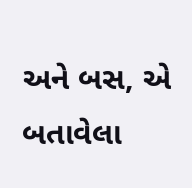અને બસ, એ બતાવેલા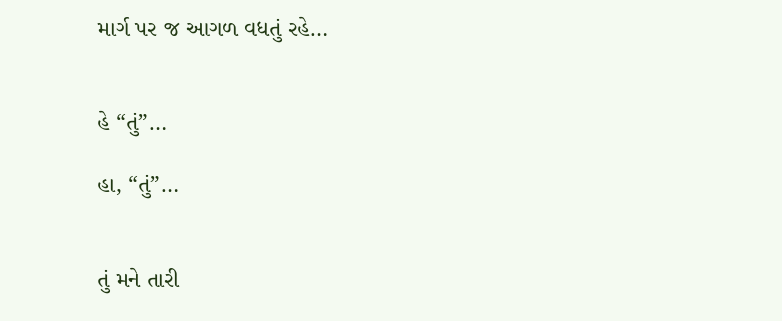માર્ગ પર જ આગળ વધતું રહે…


હે “તું”…

હા, “તું”…


તું મને તારી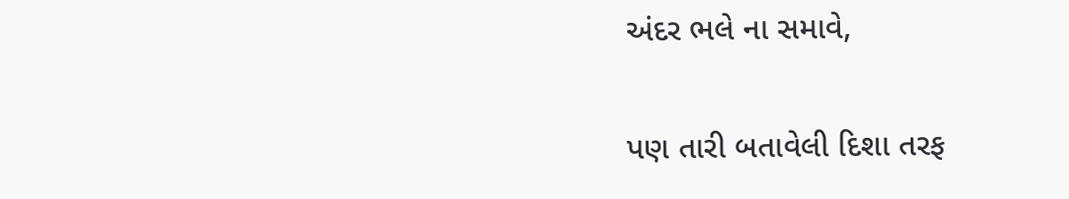અંદર ભલે ના સમાવે,

પણ તારી બતાવેલી દિશા તરફ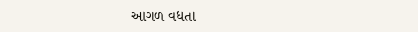આગળ વધતા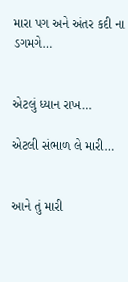મારા પગ અને અંતર કદી ના ડગમગે…


એટલું ધ્યાન રાખ…

એટલી સંભાળ લે મારી…


આને તું મારી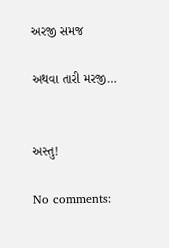અરજી સમજ

અથવા તારી મરજી…


અસ્તુ!

No comments: